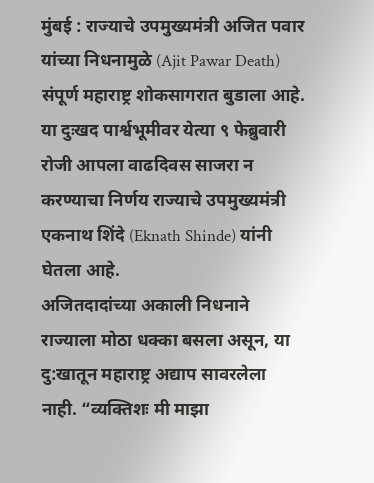मुंबई : राज्याचे उपमुख्यमंत्री अजित पवार यांच्या निधनामुळे (Ajit Pawar Death) संपूर्ण महाराष्ट्र शोकसागरात बुडाला आहे. या दुःखद पार्श्वभूमीवर येत्या ९ फेब्रुवारी रोजी आपला वाढदिवस साजरा न करण्याचा निर्णय राज्याचे उपमुख्यमंत्री एकनाथ शिंदे (Eknath Shinde) यांनी घेतला आहे.
अजितदादांच्या अकाली निधनाने राज्याला मोठा धक्का बसला असून, या दु:खातून महाराष्ट्र अद्याप सावरलेला नाही. “व्यक्तिशः मी माझा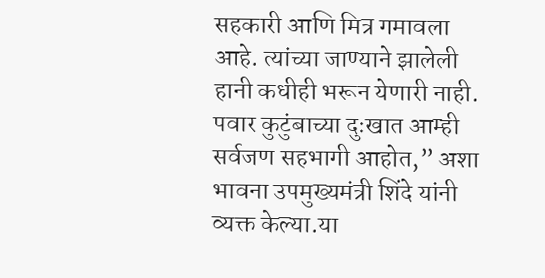सहकारी आणि मित्र गमावला आहे. त्यांच्या जाण्याने झालेली हानी कधीही भरून येणारी नाही. पवार कुटुंबाच्या दुःखात आम्ही सर्वजण सहभागी आहोत,” अशा भावना उपमुख्यमंत्री शिंदे यांनी व्यक्त केल्या.या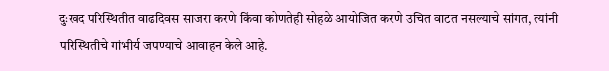दुःखद परिस्थितीत वाढदिवस साजरा करणे किंवा कोणतेही सोहळे आयोजित करणे उचित वाटत नसल्याचे सांगत, त्यांनी परिस्थितीचे गांभीर्य जपण्याचे आवाहन केले आहे.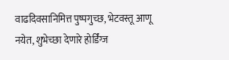वाढदिवसानिमित्त पुष्पगुच्छ, भेटवस्तू आणू नयेत, शुभेच्छा देणारे होर्डिंग्ज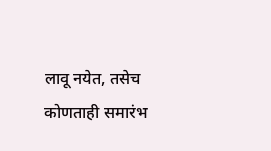लावू नयेत, तसेच कोणताही समारंभ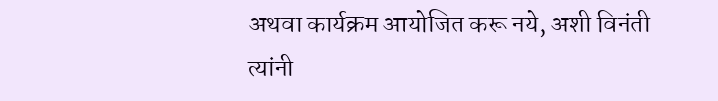अथवा कार्यक्रम आयोजित करू नये, अशी विनंती त्यांनी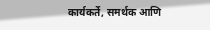कार्यकर्ते, समर्थक आणि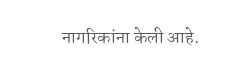नागरिकांना केली आहे.